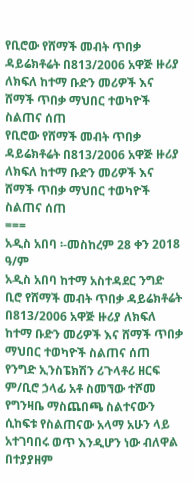የቢሮው የሸማች መብት ጥበቃ ዳይሬክቶሬት በ813/2006 አዋጅ ዙሪያ ለክፍለ ከተማ ቡድን መሪዎች እና ሸማች ጥበቃ ማህበር ተወካዮች ስልጠና ሰጠ
የቢሮው የሸማች መብት ጥበቃ ዳይሬክቶሬት በ813/2006 አዋጅ ዙሪያ ለክፍለ ከተማ ቡድን መሪዎች እና ሸማች ጥበቃ ማህበር ተወካዮች ስልጠና ሰጠ
===
አዲስ አበባ ፡-መስከረም 28 ቀን 2018 ዓ/ም
አዲስ አበባ ከተማ አስተዳደር ንግድ ቢሮ የሸማች መብት ጥበቃ ዳይሬክቶሬት በ813/2006 አዋጅ ዙሪያ ለክፍለ ከተማ ቡድን መሪዎች እና ሸማች ጥበቃ ማህበር ተወካዮች ስልጠና ሰጠ
የንግድ ኢንስፔክሽን ሪጉላቶሪ ዘርፍ ም/ቢሮ ኃላፊ አቶ ስመኘው ተሾመ የግንዛቤ ማስጨበጫ ስልተናውን ሲከፍቱ የስልጠናው አላማ አሁን ላይ አተገባበሩ ወጥ እንዲሆን ነው ብለዋል
በተያያዘም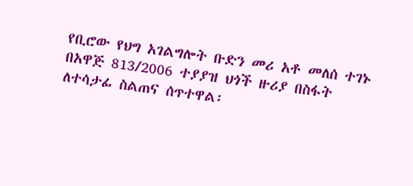የቢሮው የህግ አገልግሎት ቡድን መሪ አቶ መለሰ ተገኑ በአዋጅ 813/2006 ተያያዝ ህጎች ዙሪያ በስፋት ለተሳታፊ ስልጠና ሰጥተዋል፡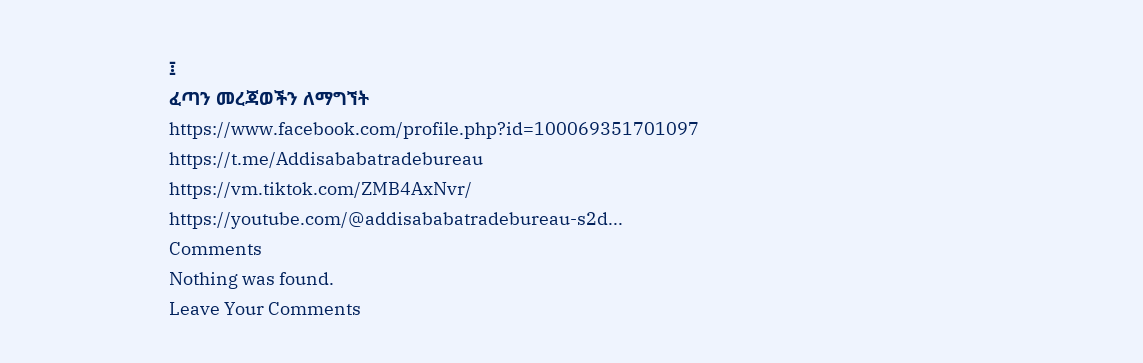፤
ፈጣን መረጃወችን ለማግኘት
https://www.facebook.com/profile.php?id=100069351701097
https://t.me/Addisababatradebureau
https://vm.tiktok.com/ZMB4AxNvr/
https://youtube.com/@addisababatradebureau-s2d...
Comments
Nothing was found.
Leave Your Comments